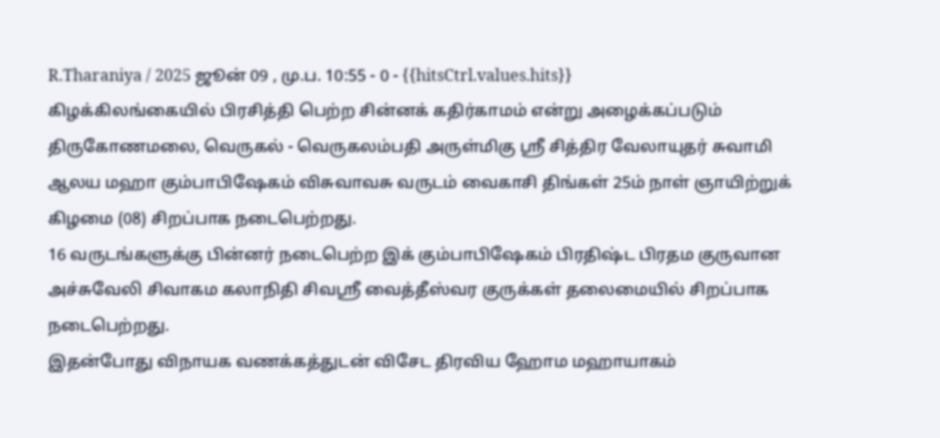R.Tharaniya / 2025 ஜூன் 09 , மு.ப. 10:55 - 0 - {{hitsCtrl.values.hits}}
கிழக்கிலங்கையில் பிரசித்தி பெற்ற சின்னக் கதிர்காமம் என்று அழைக்கப்படும் திருகோணமலை, வெருகல் - வெருகலம்பதி அருள்மிகு ஸ்ரீ சித்திர வேலாயுதர் சுவாமி ஆலய மஹா கும்பாபிஷேகம் விசுவாவசு வருடம் வைகாசி திங்கள் 25ம் நாள் ஞாயிற்றுக் கிழமை (08) சிறப்பாக நடைபெற்றது.
16 வருடங்களுக்கு பின்னர் நடைபெற்ற இக் கும்பாபிஷேகம் பிரதிஷ்ட பிரதம குருவான அச்சுவேலி சிவாகம கலாநிதி சிவஸ்ரீ வைத்தீஸ்வர குருக்கள் தலைமையில் சிறப்பாக நடைபெற்றது.
இதன்போது விநாயக வணக்கத்துடன் விசேட திரவிய ஹோம மஹாயாகம்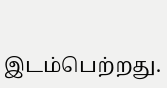இடம்பெற்றது.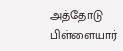அத்தோடு பிள்ளையார்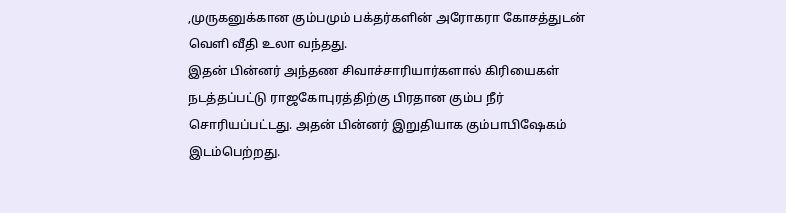,முருகனுக்கான கும்பமும் பக்தர்களின் அரோகரா கோசத்துடன் வெளி வீதி உலா வந்தது.
இதன் பின்னர் அந்தண சிவாச்சாரியார்களால் கிரியைகள் நடத்தப்பட்டு ராஜகோபுரத்திற்கு பிரதான கும்ப நீர் சொரியப்பட்டது. அதன் பின்னர் இறுதியாக கும்பாபிஷேகம் இடம்பெற்றது.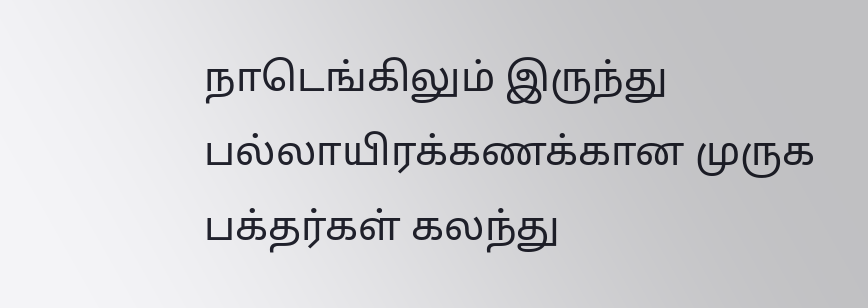நாடெங்கிலும் இருந்து பல்லாயிரக்கணக்கான முருக பக்தர்கள் கலந்து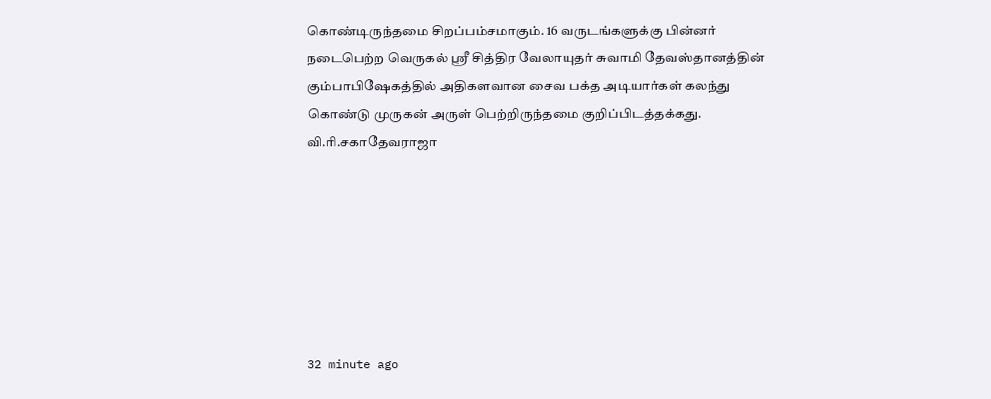கொண்டிருந்தமை சிறப்பம்சமாகும். 16 வருடங்களுக்கு பின்னர் நடைபெற்ற வெருகல் ஸ்ரீ சித்திர வேலாயுதர் சுவாமி தேவஸ்தானத்தின் கும்பாபிஷேகத்தில் அதிகளவான சைவ பக்த அடியார்கள் கலந்து கொண்டு முருகன் அருள் பெற்றிருந்தமை குறிப்பிடத்தக்கது.
வி.ரி.சகாதேவராஜா







32 minute ago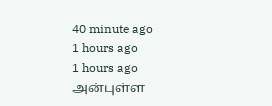40 minute ago
1 hours ago
1 hours ago
அன்புள்ள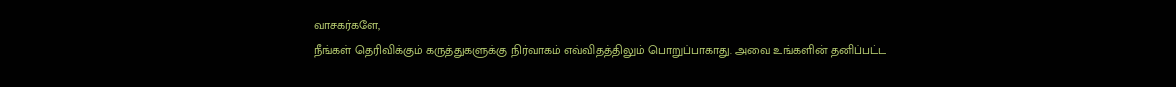வாசகர்களே,
நீங்கள் தெரிவிக்கும் கருத்துகளுக்கு நிர்வாகம் எவ்விதத்திலும் பொறுப்பாகாது. அவை உங்களின் தனிப்பட்ட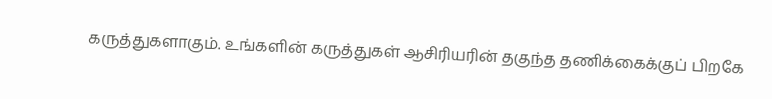கருத்துகளாகும். உங்களின் கருத்துகள் ஆசிரியரின் தகுந்த தணிக்கைக்குப் பிறகே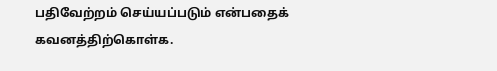பதிவேற்றம் செய்யப்படும் என்பதைக் கவனத்திற்கொள்க.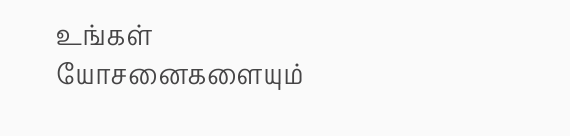உங்கள் யோசனைகளையும்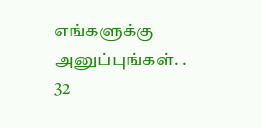எங்களுக்கு அனுப்புங்கள். .
32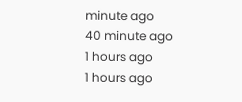minute ago
40 minute ago
1 hours ago
1 hours ago